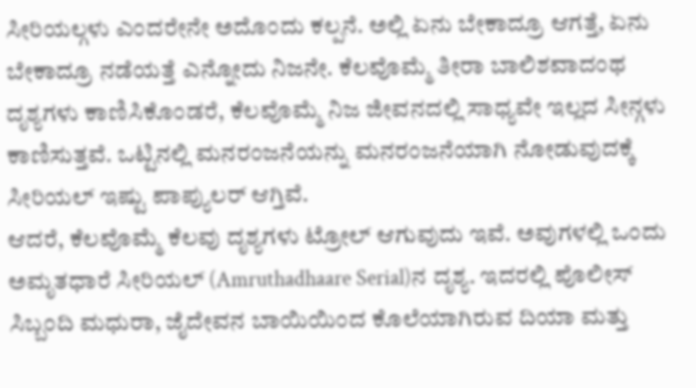ಸೀರಿಯಲ್ಗಳು ಎಂದರೇನೇ ಅದೊಂದು ಕಲ್ಪನೆ. ಅಲ್ಲಿ ಏನು ಬೇಕಾದ್ರೂ ಆಗತ್ತೆ, ಏನು ಬೇಕಾದ್ರೂ ನಡೆಯತ್ತೆ ಎನ್ನೋದು ನಿಜನೇ. ಕೆಲವೊಮ್ಮೆ ತೀರಾ ಬಾಲಿಶವಾದಂಥ ದೃಶ್ಯಗಳು ಕಾಣಿಸಿಕೊಂಡರೆ, ಕೆಲವೊಮ್ಮೆ ನಿಜ ಜೀವನದಲ್ಲಿ ಸಾಧ್ಯವೇ ಇಲ್ಲದ ಸೀನ್ಗಳು ಕಾಣಿಸುತ್ತವೆ. ಒಟ್ಟಿನಲ್ಲಿ ಮನರಂಜನೆಯನ್ನು ಮನರಂಜನೆಯಾಗಿ ನೋಡುವುದಕ್ಕೆ ಸೀರಿಯಲ್ ಇಷ್ಟು ಪಾಪ್ಯುಲರ್ ಆಗ್ತಿವೆ.
ಆದರೆ, ಕೆಲವೊಮ್ಮೆ ಕೆಲವು ದೃಶ್ಯಗಳು ಟ್ರೋಲ್ ಆಗುವುದು ಇವೆ. ಅವುಗಳಲ್ಲಿ ಒಂದು ಅಮೃತಧಾರೆ ಸೀರಿಯಲ್ (Amruthadhaare Serial)ನ ದೃಶ್ಯ. ಇದರಲ್ಲಿ ಪೊಲೀಸ್ ಸಿಬ್ಬಂದಿ ಮಧುರಾ, ಜೈದೇವನ ಬಾಯಿಯಿಂದ ಕೊಲೆಯಾಗಿರುವ ದಿಯಾ ಮತ್ತು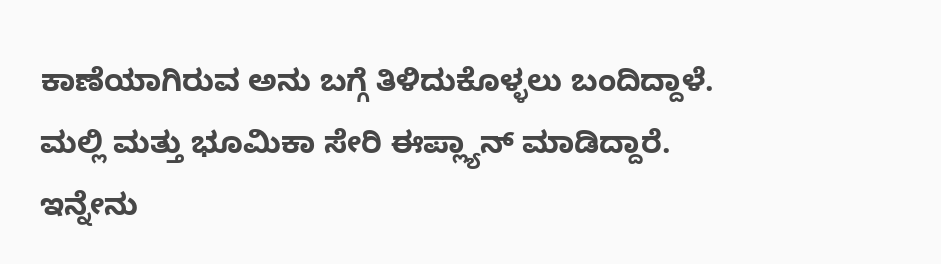ಕಾಣೆಯಾಗಿರುವ ಅನು ಬಗ್ಗೆ ತಿಳಿದುಕೊಳ್ಳಲು ಬಂದಿದ್ದಾಳೆ. ಮಲ್ಲಿ ಮತ್ತು ಭೂಮಿಕಾ ಸೇರಿ ಈಪ್ಲ್ಯಾನ್ ಮಾಡಿದ್ದಾರೆ. ಇನ್ನೇನು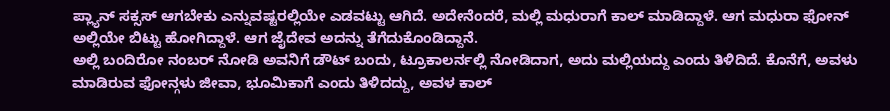ಪ್ಲ್ಯಾನ್ ಸಕ್ಸಸ್ ಆಗಬೇಕು ಎನ್ನುವಷ್ಟರಲ್ಲಿಯೇ ಎಡವಟ್ಟು ಆಗಿದೆ. ಅದೇನೆಂದರೆ, ಮಲ್ಲಿ ಮಧುರಾಗೆ ಕಾಲ್ ಮಾಡಿದ್ದಾಳೆ. ಆಗ ಮಧುರಾ ಫೋನ್ ಅಲ್ಲಿಯೇ ಬಿಟ್ಟು ಹೋಗಿದ್ದಾಳೆ. ಆಗ ಜೈದೇವ ಅದನ್ನು ತೆಗೆದುಕೊಂಡಿದ್ದಾನೆ.
ಅಲ್ಲಿ ಬಂದಿರೋ ನಂಬರ್ ನೋಡಿ ಅವನಿಗೆ ಡೌಟ್ ಬಂದು, ಟ್ರೂಕಾಲರ್ನಲ್ಲಿ ನೋಡಿದಾಗ, ಅದು ಮಲ್ಲಿಯದ್ದು ಎಂದು ತಿಳಿದಿದೆ. ಕೊನೆಗೆ, ಅವಳು ಮಾಡಿರುವ ಫೋನ್ಗಳು ಜೀವಾ, ಭೂಮಿಕಾಗೆ ಎಂದು ತಿಳಿದದ್ದು, ಅವಳ ಕಾಲ್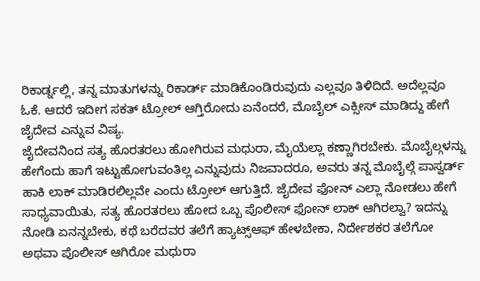ರಿಕಾರ್ಡ್ನಲ್ಲಿ, ತನ್ನ ಮಾತುಗಳನ್ನು ರಿಕಾರ್ಡ್ ಮಾಡಿಕೊಂಡಿರುವುದು ಎಲ್ಲವೂ ತಿಳಿದಿದೆ. ಅದೆಲ್ಲವೂ ಓಕೆ. ಆದರೆ ಇದೀಗ ಸಕತ್ ಟ್ರೋಲ್ ಆಗ್ತಿರೋದು ಏನೆಂದರೆ, ಮೊಬೈಲ್ ಎಕ್ಸೀಸ್ ಮಾಡಿದ್ದು ಹೇಗೆ ಜೈದೇವ ಎನ್ನುವ ವಿಷ್ಯ.
ಜೈದೇವನಿಂದ ಸತ್ಯ ಹೊರತರಲು ಹೋಗಿರುವ ಮಧುರಾ, ಮೈಯೆಲ್ಲಾ ಕಣ್ಣಾಗಿರಬೇಕು. ಮೊಬೈಲ್ಗಳನ್ನು ಹೇಗೆಂದು ಹಾಗೆ ಇಟ್ಟುಹೋಗುವಂತಿಲ್ಲ ಎನ್ನುವುದು ನಿಜವಾದರೂ, ಅವರು ತನ್ನ ಮೊಬೈಲ್ಗೆ ಪಾಸ್ವರ್ಡ್ ಹಾಕಿ ಲಾಕ್ ಮಾಡಿರಲಿಲ್ಲವೇ ಎಂದು ಟ್ರೋಲ್ ಆಗುತ್ತಿದೆ. ಜೈದೇವ ಫೋನ್ ಎಲ್ಲಾ ನೋಡಲು ಹೇಗೆ ಸಾಧ್ಯವಾಯಿತು, ಸತ್ಯ ಹೊರತರಲು ಹೋದ ಒಬ್ಬ ಪೊಲೀಸ್ ಫೋನ್ ಲಾಕ್ ಆಗಿರಲ್ವಾ? ಇದನ್ನು ನೋಡಿ ಏನನ್ನಬೇಕು, ಕಥೆ ಬರೆದವರ ತಲೆಗೆ ಹ್ಯಾಟ್ಸ್ಆಫ್ ಹೇಳಬೇಕಾ, ನಿರ್ದೇಶಕರ ತಲೆಗೋ ಅಥವಾ ಪೊಲೀಸ್ ಆಗಿರೋ ಮಧುರಾ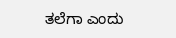ತಲೆಗಾ ಎಂದು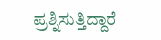ಪ್ರಶ್ನಿಸುತ್ತಿದ್ದಾರೆ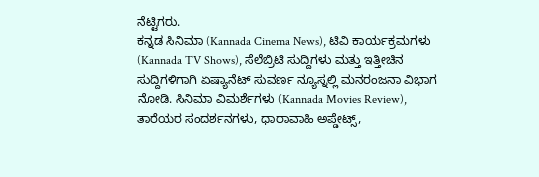ನೆಟ್ಟಿಗರು.
ಕನ್ನಡ ಸಿನಿಮಾ (Kannada Cinema News), ಟಿವಿ ಕಾರ್ಯಕ್ರಮಗಳು (Kannada TV Shows), ಸೆಲೆಬ್ರಿಟಿ ಸುದ್ದಿಗಳು ಮತ್ತು ಇತ್ತೀಚಿನ ಸುದ್ದಿಗಳಿಗಾಗಿ ಏಷ್ಯಾನೆಟ್ ಸುವರ್ಣ ನ್ಯೂಸ್ನಲ್ಲಿ ಮನರಂಜನಾ ವಿಭಾಗ ನೋಡಿ. ಸಿನಿಮಾ ವಿಮರ್ಶೆಗಳು (Kannada Movies Review), ತಾರೆಯರ ಸಂದರ್ಶನಗಳು, ಧಾರಾವಾಹಿ ಅಪ್ಡೇಟ್ಸ್,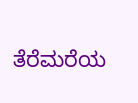ತೆರೆಮರೆಯ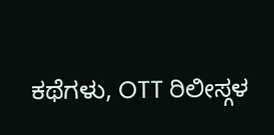ಕಥೆಗಳು, OTT ರಿಲೀಸ್ಗಳ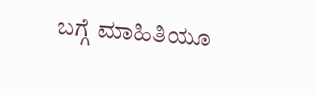ಬಗ್ಗೆ ಮಾಹಿತಿಯೂ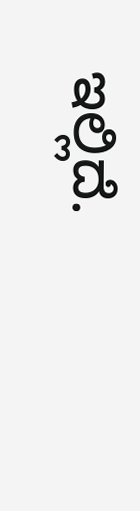ಇಲ್ಲಿದೆ.